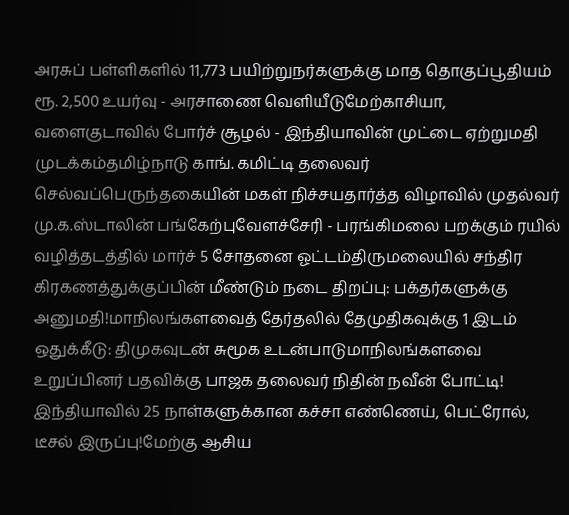அரசுப் பள்ளிகளில் 11,773 பயிற்றுநர்களுக்கு மாத தொகுப்பூதியம் ரூ. 2,500 உயர்வு - அரசாணை வெளியீடுமேற்காசியா, வளைகுடாவில் போர்ச் சூழல் - இந்தியாவின் முட்டை ஏற்றுமதி முடக்கம்தமிழ்நாடு காங். கமிட்டி தலைவர் செல்வப்பெருந்தகையின் மகள் நிச்சயதார்த்த விழாவில் முதல்வர் மு.க.ஸ்டாலின் பங்கேற்புவேளச்சேரி - பரங்கிமலை பறக்கும் ரயில் வழித்தடத்தில் மார்ச் 5 சோதனை ஓட்டம்திருமலையில் சந்திர கிரகணத்துக்குப்பின் மீண்டும் நடை திறப்பு: பக்தர்களுக்கு அனுமதி!மாநிலங்களவைத் தேர்தலில் தேமுதிகவுக்கு 1 இடம் ஒதுக்கீடு: திமுகவுடன் சுமூக உடன்பாடுமாநிலங்களவை உறுப்பினர் பதவிக்கு பாஜக தலைவர் நிதின் நவீன் போட்டி! இந்தியாவில் 25 நாள்களுக்கான கச்சா எண்ணெய், பெட்ரோல், டீசல் இருப்பு!மேற்கு ஆசிய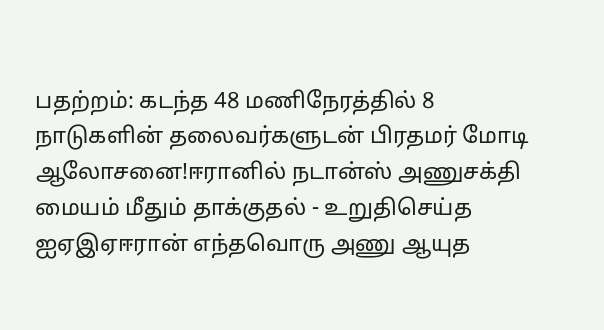பதற்றம்: கடந்த 48 மணிநேரத்தில் 8 நாடுகளின் தலைவர்களுடன் பிரதமர் மோடி ஆலோசனை!ஈரானில் நடான்ஸ் அணுசக்தி மையம் மீதும் தாக்குதல் - உறுதிசெய்த ஐஏஇஏஈரான் எந்தவொரு அணு ஆயுத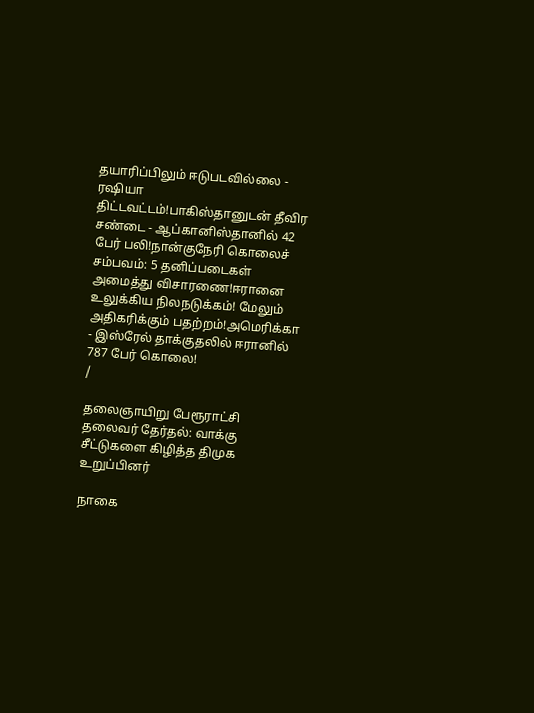தயாரிப்பிலும் ஈடுபடவில்லை - ரஷியா திட்டவட்டம்!பாகிஸ்தானுடன் தீவிர சண்டை - ஆப்கானிஸ்தானில் 42 பேர் பலி!நான்குநேரி கொலைச் சம்பவம்: 5 தனிப்படைகள் அமைத்து விசாரணை!ஈரானை உலுக்கிய நிலநடுக்கம்! மேலும் அதிகரிக்கும் பதற்றம்!அமெரிக்கா - இஸ்ரேல் தாக்குதலில் ஈரானில் 787 பேர் கொலை!
/

தலைஞாயிறு பேரூராட்சி தலைவர் தேர்தல்: வாக்கு சீட்டுகளை கிழித்த திமுக உறுப்பினர்

நாகை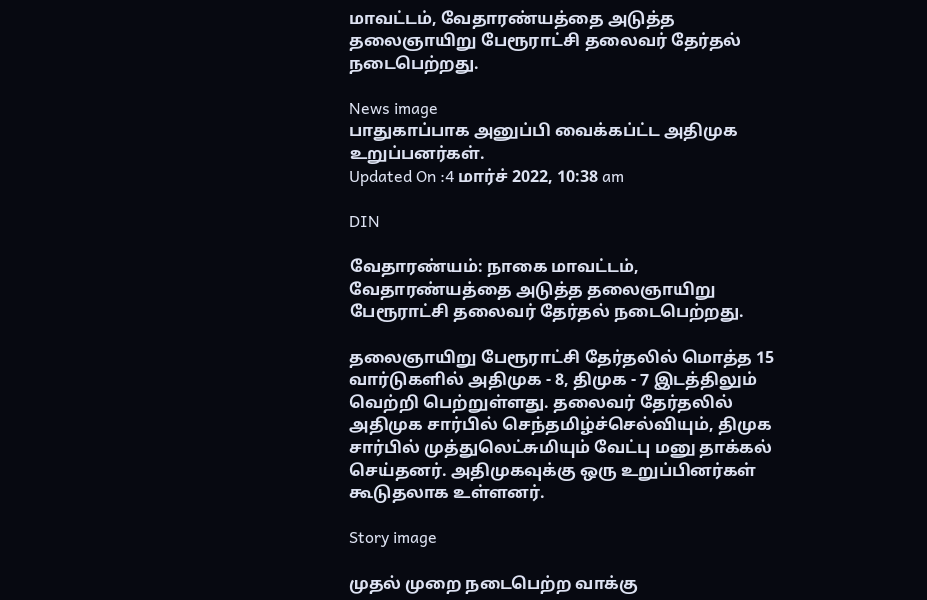மாவட்டம், வேதாரண்யத்தை அடுத்த தலைஞாயிறு பேரூராட்சி தலைவர் தேர்தல் நடைபெற்றது.

News image
பாதுகாப்பாக அனுப்பி வைக்கப்ட்ட அதிமுக உறுப்பனர்கள்.
Updated On :4 மார்ச் 2022, 10:38 am

DIN

வேதாரண்யம்: நாகை மாவட்டம், வேதாரண்யத்தை அடுத்த தலைஞாயிறு பேரூராட்சி தலைவர் தேர்தல் நடைபெற்றது.

தலைஞாயிறு பேரூராட்சி தேர்தலில் மொத்த 15 வார்டுகளில் அதிமுக - 8, திமுக - 7 இடத்திலும் வெற்றி பெற்றுள்ளது. தலைவர் தேர்தலில் அதிமுக சார்பில் செந்தமிழ்ச்செல்வியும், திமுக சார்பில் முத்துலெட்சுமியும் வேட்பு மனு தாக்கல் செய்தனர். அதிமுகவுக்கு ஒரு உறுப்பினர்கள் கூடுதலாக உள்ளனர்.

Story image

முதல் முறை நடைபெற்ற வாக்கு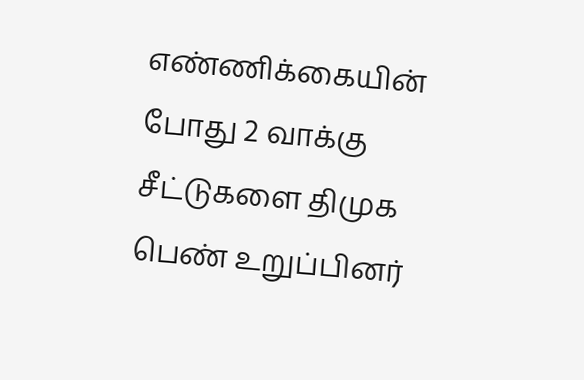எண்ணிக்கையின் போது 2 வாக்கு சீட்டுகளை திமுக பெண் உறுப்பினர்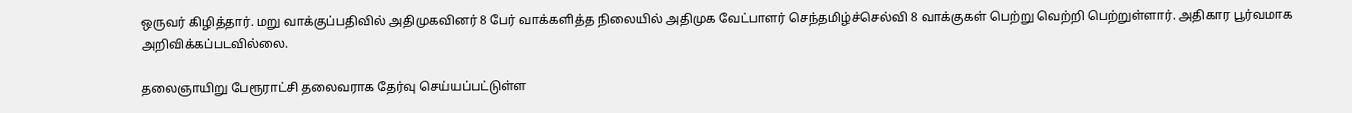ஒருவர் கிழித்தார். மறு வாக்குப்பதிவில் அதிமுகவினர் 8 பேர் வாக்களித்த நிலையில் அதிமுக வேட்பாளர் செந்தமிழ்ச்செல்வி 8 வாக்குகள் பெற்று வெற்றி பெற்றுள்ளார். அதிகார பூர்வமாக அறிவிக்கப்படவில்லை.

தலைஞாயிறு பேரூராட்சி தலைவராக தேர்வு செய்யப்பட்டுள்ள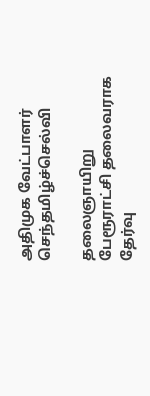அதிமுக வேட்பாளர் செந்தமிழ்ச்செல்வி

தலைஞாயிறு பேரூராட்சி தலைவராக தேர்வு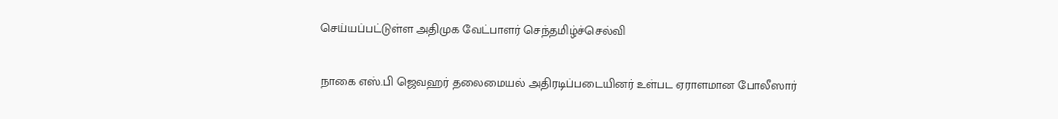செய்யப்பட்டுள்ள அதிமுக வேட்பாளர் செந்தமிழ்ச்செல்வி

நாகை எஸ்.பி ஜெவஹர் தலைமையல் அதிரடிப்படையினர் உள்பட ஏராளமான போலீஸார்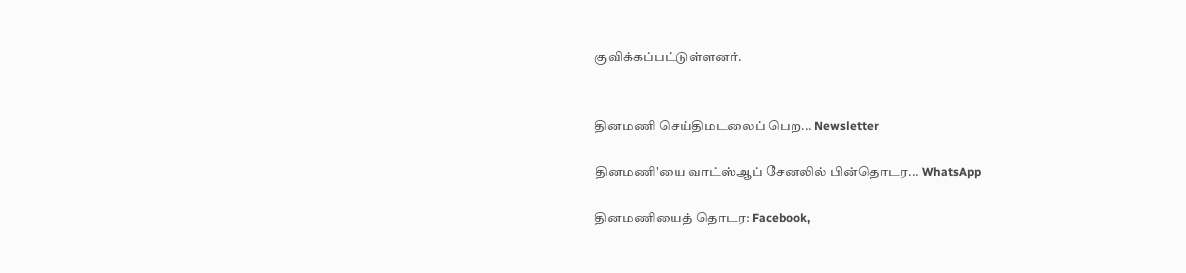குவிக்கப்பட்டுள்ளனர்.


தினமணி செய்திமடலைப் பெற... Newsletter

தினமணி'யை வாட்ஸ்ஆப் சேனலில் பின்தொடர... WhatsApp

தினமணியைத் தொடர: Facebook,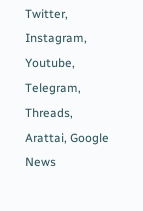Twitter, Instagram, Youtube, Telegram, Threads, Arattai, Google News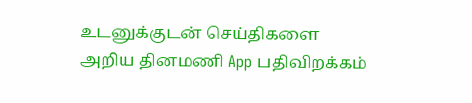உடனுக்குடன் செய்திகளை அறிய தினமணி App பதிவிறக்கம்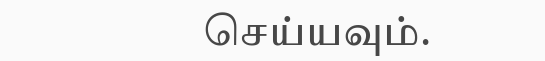செய்யவும்.